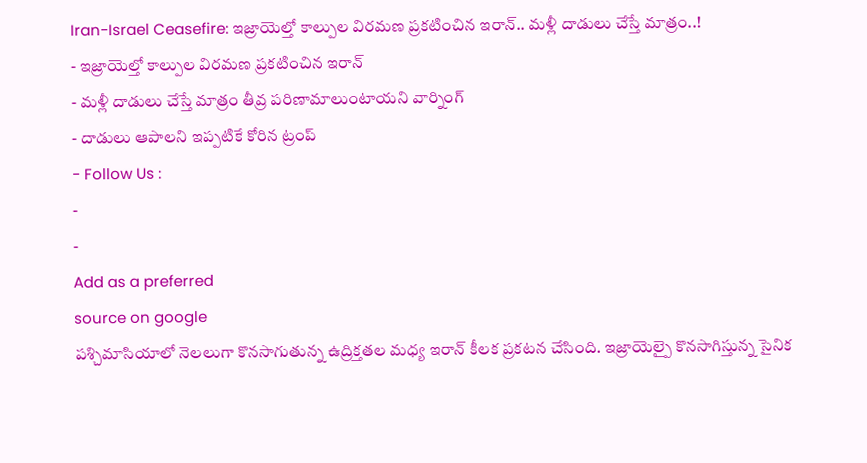Iran-Israel Ceasefire: ఇజ్రాయెల్తో కాల్పుల విరమణ ప్రకటించిన ఇరాన్.. మళ్లీ దాడులు చేస్తే మాత్రం..!
- ఇజ్రాయెల్తో కాల్పుల విరమణ ప్రకటించిన ఇరాన్
- మళ్లీ దాడులు చేస్తే మాత్రం తీవ్ర పరిణామాలుంటాయని వార్నింగ్
- దాడులు ఆపాలని ఇప్పటికే కోరిన ట్రంప్
- Follow Us :
-
-
Add as a preferred
source on google
పశ్చిమాసియాలో నెలలుగా కొనసాగుతున్న ఉద్రిక్తతల మధ్య ఇరాన్ కీలక ప్రకటన చేసింది. ఇజ్రాయెల్పై కొనసాగిస్తున్న సైనిక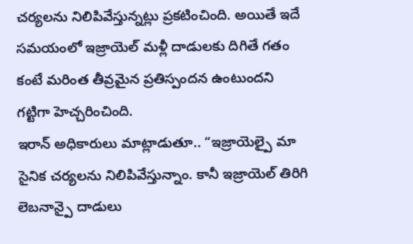చర్యలను నిలిపివేస్తున్నట్లు ప్రకటించింది. అయితే ఇదే సమయంలో ఇజ్రాయెల్ మళ్లీ దాడులకు దిగితే గతం కంటే మరింత తీవ్రమైన ప్రతిస్పందన ఉంటుందని గట్టిగా హెచ్చరించింది.
ఇరాన్ అధికారులు మాట్లాడుతూ.. “ఇజ్రాయెల్పై మా సైనిక చర్యలను నిలిపివేస్తున్నాం. కానీ ఇజ్రాయెల్ తిరిగి లెబనాన్పై దాడులు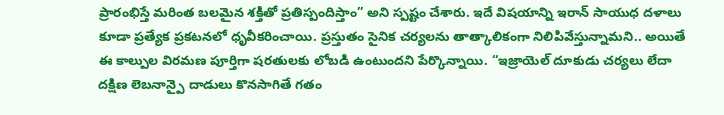ప్రారంభిస్తే మరింత బలమైన శక్తితో ప్రతిస్పందిస్తాం” అని స్పష్టం చేశారు. ఇదే విషయాన్ని ఇరాన్ సాయుధ దళాలు కూడా ప్రత్యేక ప్రకటనలో ధృవీకరించాయి. ప్రస్తుతం సైనిక చర్యలను తాత్కాలికంగా నిలిపివేస్తున్నామని.. అయితే ఈ కాల్పుల విరమణ పూర్తిగా షరతులకు లోబడి ఉంటుందని పేర్కొన్నాయి. “ఇజ్రాయెల్ దూకుడు చర్యలు లేదా దక్షిణ లెబనాన్పై దాడులు కొనసాగితే గతం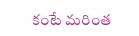కంటే మరింత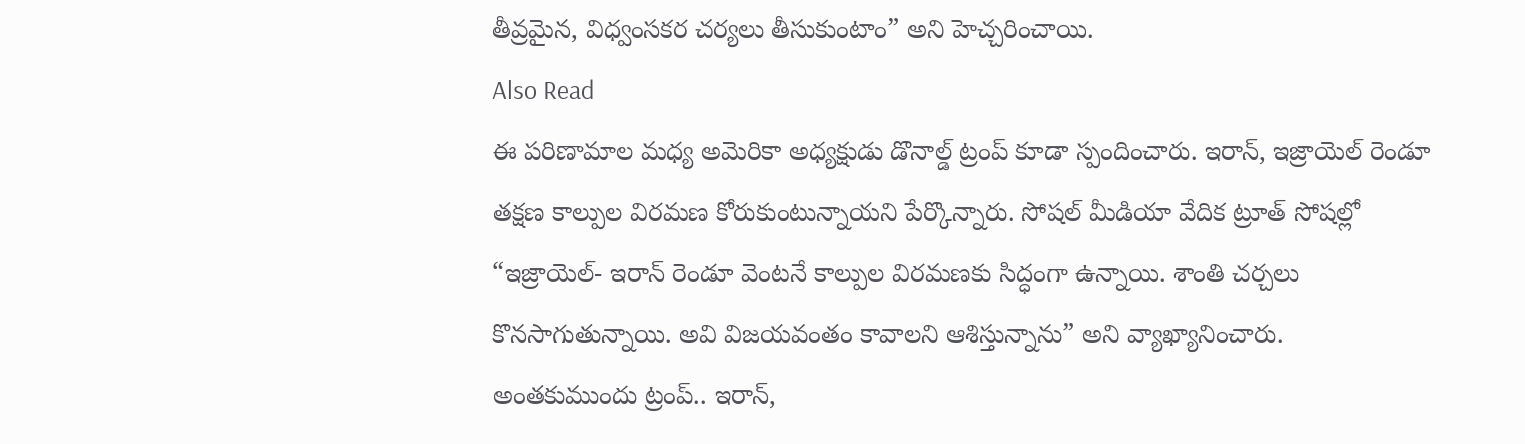తీవ్రమైన, విధ్వంసకర చర్యలు తీసుకుంటాం” అని హెచ్చరించాయి.
Also Read
ఈ పరిణామాల మధ్య అమెరికా అధ్యక్షుడు డొనాల్డ్ ట్రంప్ కూడా స్పందించారు. ఇరాన్, ఇజ్రాయెల్ రెండూ తక్షణ కాల్పుల విరమణ కోరుకుంటున్నాయని పేర్కొన్నారు. సోషల్ మీడియా వేదిక ట్రూత్ సోషల్లో “ఇజ్రాయెల్- ఇరాన్ రెండూ వెంటనే కాల్పుల విరమణకు సిద్ధంగా ఉన్నాయి. శాంతి చర్చలు కొనసాగుతున్నాయి. అవి విజయవంతం కావాలని ఆశిస్తున్నాను” అని వ్యాఖ్యానించారు.
అంతకుముందు ట్రంప్.. ఇరాన్,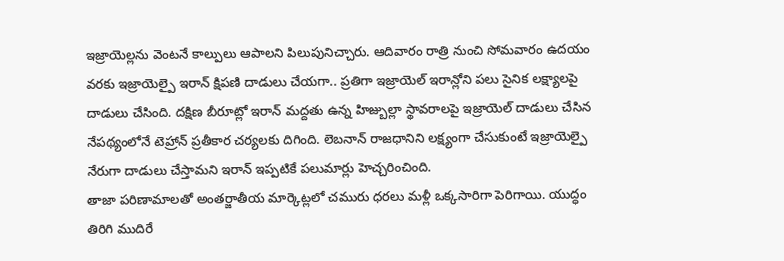ఇజ్రాయెల్లను వెంటనే కాల్పులు ఆపాలని పిలుపునిచ్చారు. ఆదివారం రాత్రి నుంచి సోమవారం ఉదయం వరకు ఇజ్రాయెల్పై ఇరాన్ క్షిపణి దాడులు చేయగా.. ప్రతిగా ఇజ్రాయెల్ ఇరాన్లోని పలు సైనిక లక్ష్యాలపై దాడులు చేసింది. దక్షిణ బీరూట్లో ఇరాన్ మద్దతు ఉన్న హిజ్బుల్లా స్థావరాలపై ఇజ్రాయెల్ దాడులు చేసిన నేపథ్యంలోనే టెహ్రాన్ ప్రతీకార చర్యలకు దిగింది. లెబనాన్ రాజధానిని లక్ష్యంగా చేసుకుంటే ఇజ్రాయెల్పై నేరుగా దాడులు చేస్తామని ఇరాన్ ఇప్పటికే పలుమార్లు హెచ్చరించింది.
తాజా పరిణామాలతో అంతర్జాతీయ మార్కెట్లలో చమురు ధరలు మళ్లీ ఒక్కసారిగా పెరిగాయి. యుద్ధం తిరిగి ముదిరే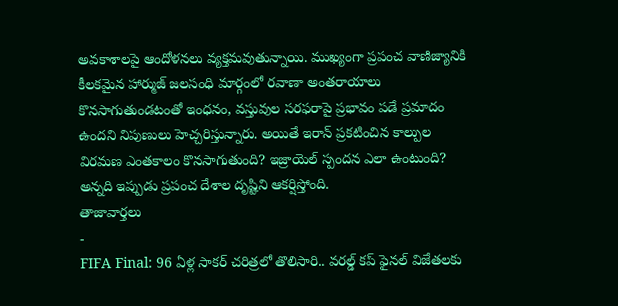అవకాశాలపై ఆందోళనలు వ్యక్తమవుతున్నాయి. ముఖ్యంగా ప్రపంచ వాణిజ్యానికి కీలకమైన హార్ముజ్ జలసంధి మార్గంలో రవాణా అంతరాయాలు కొనసాగుతుండటంతో ఇంధనం, వస్తువుల సరఫరాపై ప్రభావం పడే ప్రమాదం ఉందని నిపుణులు హెచ్చరిస్తున్నారు. అయితే ఇరాన్ ప్రకటించిన కాల్పుల విరమణ ఎంతకాలం కొనసాగుతుంది? ఇజ్రాయెల్ స్పందన ఎలా ఉంటుంది? అన్నది ఇప్పుడు ప్రపంచ దేశాల దృష్టిని ఆకర్షిస్తోంది.
తాజావార్తలు
-
FIFA Final: 96 ఏళ్ల సాకర్ చరిత్రలో తొలిసారి.. వరల్డ్ కప్ ఫైనల్ విజేతలకు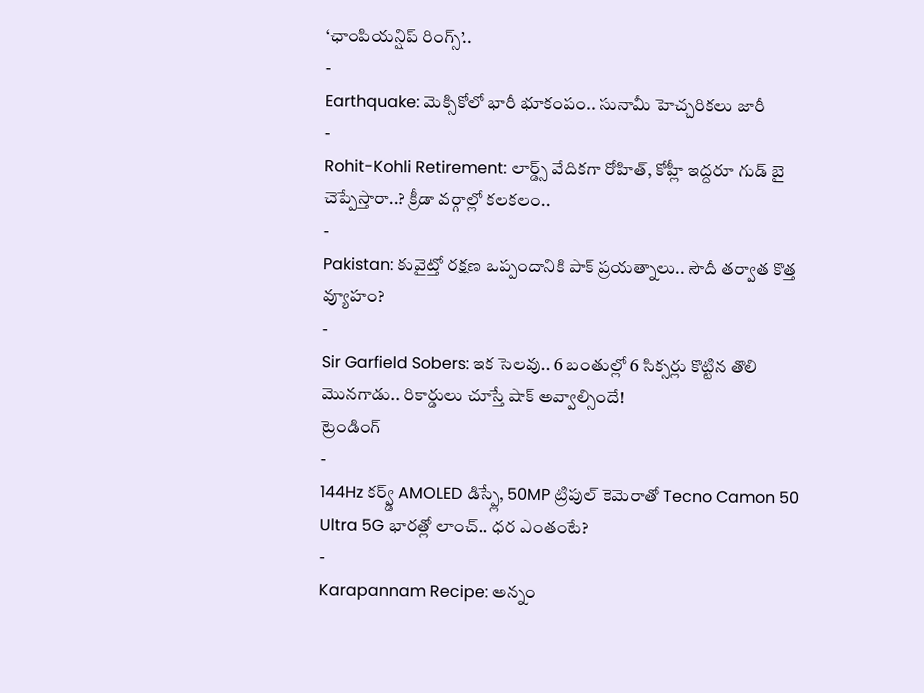‘ఛాంపియన్షిప్ రింగ్స్’..
-
Earthquake: మెక్సికోలో భారీ భూకంపం.. సునామీ హెచ్చరికలు జారీ
-
Rohit-Kohli Retirement: లార్డ్స్ వేదికగా రోహిత్, కోహ్లీ ఇద్దరూ గుడ్ బై చెప్పేస్తారా..? క్రీడా వర్గాల్లో కలకలం..
-
Pakistan: కువైట్తో రక్షణ ఒప్పందానికి పాక్ ప్రయత్నాలు.. సౌదీ తర్వాత కొత్త వ్యూహం?
-
Sir Garfield Sobers: ఇక సెలవు.. 6 బంతుల్లో 6 సిక్సర్లు కొట్టిన తొలి మొనగాడు.. రికార్డులు చూస్తే షాక్ అవ్వాల్సిందే!
ట్రెండింగ్
-
144Hz కర్వ్డ్ AMOLED డిస్ప్లే, 50MP ట్రిపుల్ కెమెరాతో Tecno Camon 50 Ultra 5G భారత్లో లాంచ్.. ధర ఎంతంటే?
-
Karapannam Recipe: అన్నం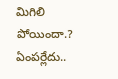మిగిలి పోయిందా.? ఏంపర్లేదు..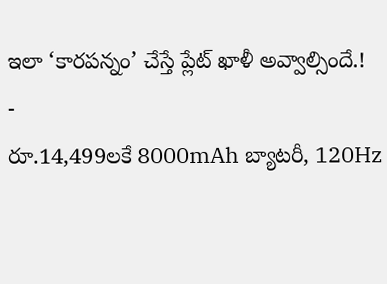ఇలా ‘కారపన్నం’ చేస్తే ప్లేట్ ఖాళీ అవ్వాల్సిందే.!
-
రూ.14,499లకే 8000mAh బ్యాటరీ, 120Hz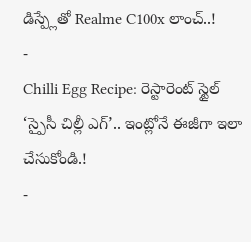డిస్ప్లేతో Realme C100x లాంచ్..!
-
Chilli Egg Recipe: రెస్టారెంట్ స్టైల్ ‘స్పైసీ చిల్లీ ఎగ్’.. ఇంట్లోనే ఈజీగా ఇలా చేసుకోండి.!
-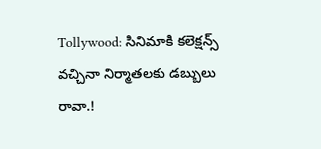Tollywood: సినిమాకి కలెక్షన్స్ వచ్చినా నిర్మాతలకు డబ్బులు రావా.!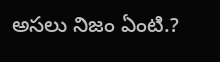అసలు నిజం ఏంటి.?